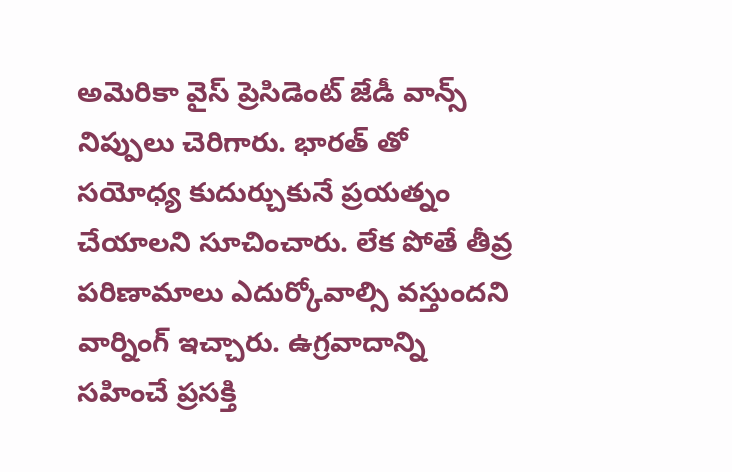అమెరికా వైస్ ప్రెసిడెంట్ జేడీ వాన్స్ నిప్పులు చెరిగారు. భారత్ తో సయోధ్య కుదుర్చుకునే ప్రయత్నం చేయాలని సూచించారు. లేక పోతే తీవ్ర పరిణామాలు ఎదుర్కోవాల్సి వస్తుందని వార్నింగ్ ఇచ్చారు. ఉగ్రవాదాన్ని సహించే ప్రసక్తి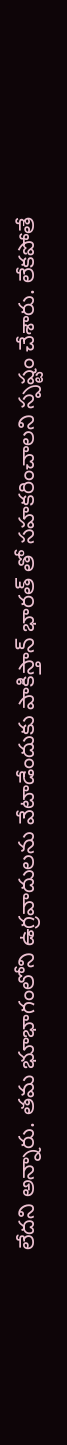లేదని అన్నారు. తమ భూభాగంలోని ఉగ్రవాదులను వేటాడేందుకు పాకిస్తాన్ భారత్ తో సహకరించాలని స్పష్టం చేశారు. లేకపోతే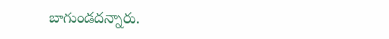బాగుండదన్నారు.